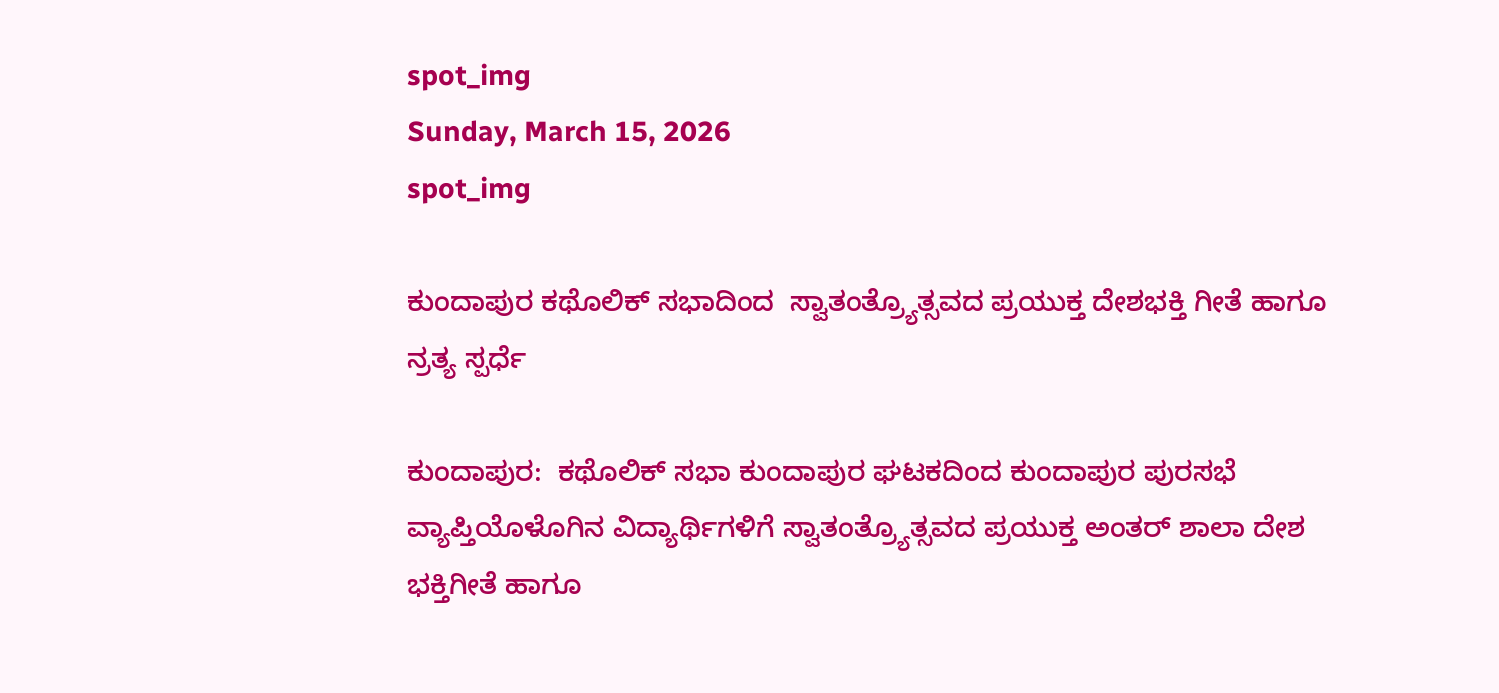spot_img
Sunday, March 15, 2026
spot_img

ಕುಂದಾಪುರ ಕಥೊಲಿಕ್ ಸಭಾದಿಂದ  ಸ್ವಾತಂತ್ರ್ಯೊತ್ಸವದ ಪ್ರಯುಕ್ತ ದೇಶಭಕ್ತಿ ಗೀತೆ ಹಾಗೂ ನ್ರತ್ಯ ಸ್ಪರ್ಧೆ

ಕುಂದಾಪುರ:  ಕಥೊಲಿಕ್ ಸಭಾ ಕುಂದಾಪುರ ಘಟಕದಿಂದ ಕುಂದಾಪುರ ಪುರಸಭೆ ವ್ಯಾಪ್ತಿಯೊಳೊಗಿನ ವಿದ್ಯಾರ್ಥಿಗಳಿಗೆ ಸ್ವಾತಂತ್ರ್ಯೊತ್ಸವದ ಪ್ರಯುಕ್ತ ಅಂತರ್ ಶಾಲಾ ದೇಶ ಭಕ್ತಿಗೀತೆ ಹಾಗೂ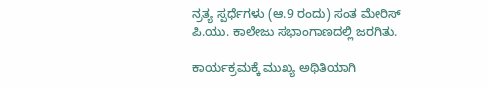ನ್ರತ್ಯ ಸ್ಪರ್ಧೆಗಳು (ಆ.9 ರಂದು) ಸಂತ ಮೇರಿಸ್ ಪಿ.ಯು. ಕಾಲೇಜು ಸಭಾಂಗಾಣದಲ್ಲಿ ಜರಗಿತು.

ಕಾರ್ಯಕ್ರಮಕ್ಕೆ ಮುಖ್ಯ ಅಥಿತಿಯಾಗಿ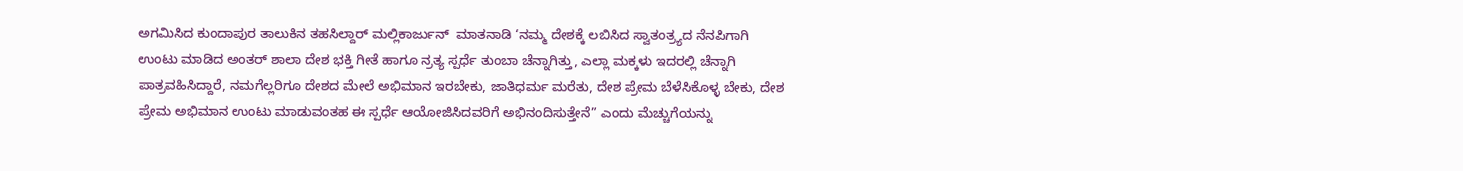ಅಗಮಿಸಿದ ಕುಂದಾಪುರ ತಾಲುಕಿನ ತಹಸಿಲ್ದಾರ್ ಮಲ್ಲಿಕಾರ್ಜುನ್  ಮಾತನಾಡಿ ‘ನಮ್ಮ ದೇಶಕ್ಕೆ ಲಬಿಸಿದ ಸ್ವಾತಂತ್ರ್ಯದ ನೆನಪಿಗಾಗಿ ಉಂಟು ಮಾಡಿದ ಅಂತರ್ ಶಾಲಾ ದೇಶ ಭಕ್ತಿ ಗೀತೆ ಹಾಗೂ ನ್ರತ್ಯ ಸ್ಪರ್ಧೆ ತುಂಬಾ ಚೆನ್ನಾಗಿತ್ತು, ಎಲ್ಲಾ ಮಕ್ಕಳು ಇದರಲ್ಲಿ ಚೆನ್ನಾಗಿ ಪಾತ್ರವಹಿಸಿದ್ದಾರೆ, ನಮಗೆಲ್ಲರಿಗೂ ದೇಶದ ಮೇಲೆ ಅಭಿಮಾನ ಇರಬೇಕು, ಜಾತಿಧರ್ಮ ಮರೆತು, ದೇಶ ಪ್ರೇಮ ಬೆಳೆಸಿಕೊಳ್ಳ ಬೇಕು, ದೇಶ ಪ್ರೇಮ ಅಭಿಮಾನ ಉಂಟು ಮಾಡುವಂತಹ ಈ ಸ್ಪರ್ಧೆ ಆಯೋಜಿಸಿದವರಿಗೆ ಅಭಿನಂದಿಸುತ್ತೇನೆ” ಎಂದು ಮೆಚ್ಚುಗೆಯನ್ನು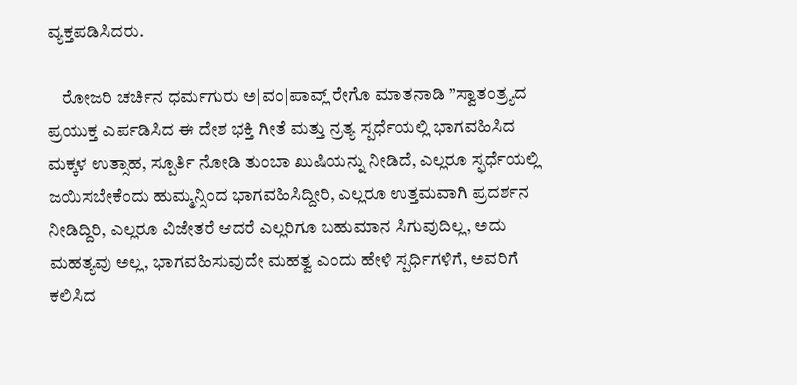ವ್ಯಕ್ತಪಡಿಸಿದರು.

    ರೋಜರಿ ಚರ್ಚಿನ ಧರ್ಮಗುರು ಅ|ವಂ|ಪಾವ್ಲ್ ರೇಗೊ ಮಾತನಾಡಿ ”ಸ್ವಾತಂತ್ರ್ಯದ ಪ್ರಯುಕ್ತ ಎರ್ಪಡಿಸಿದ ಈ ದೇಶ ಭಕ್ತಿ ಗೀತೆ ಮತ್ತು ನ್ರತ್ಯ ಸ್ಪರ್ಧೆಯಲ್ಲಿ ಭಾಗವಹಿಸಿದ ಮಕ್ಕಳ ಉತ್ಸಾಹ, ಸ್ಪೂರ್ತಿ ನೋಡಿ ತುಂಬಾ ಖುಷಿಯನ್ನು ನೀಡಿದೆ, ಎಲ್ಲರೂ ಸ್ಫರ್ಧೆಯಲ್ಲಿ ಜಯಿಸಬೇಕೆಂದು ಹುಮ್ಮನ್ಸಿಂದ ಭಾಗವಹಿಸಿದ್ದೀರಿ, ಎಲ್ಲರೂ ಉತ್ತಮವಾಗಿ ಪ್ರದರ್ಶನ ನೀಡಿದ್ದಿರಿ, ಎಲ್ಲರೂ ವಿಜೇತರೆ ಆದರೆ ಎಲ್ಲರಿಗೂ ಬಹುಮಾನ ಸಿಗುವುದಿಲ್ಲ, ಅದು ಮಹತ್ಯವು ಅಲ್ಲ, ಭಾಗವಹಿಸುವುದೇ ಮಹತ್ವ ಎಂದು ಹೇಳಿ ಸ್ಪರ್ಧಿಗಳಿಗೆ, ಅವರಿಗೆ ಕಲಿಸಿದ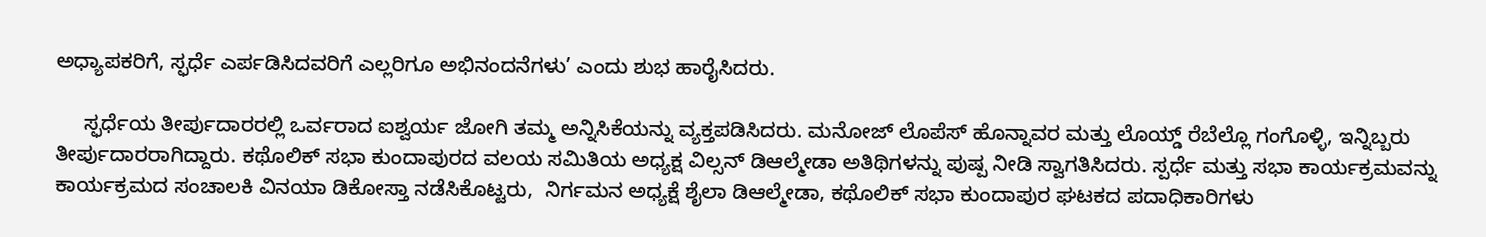ಅಧ್ಯಾಪಕರಿಗೆ, ಸ್ಫರ್ಧೆ ಎರ್ಪಡಿಸಿದವರಿಗೆ ಎಲ್ಲರಿಗೂ ಅಭಿನಂದನೆಗಳು’ ಎಂದು ಶುಭ ಹಾರೈಸಿದರು.

     ಸ್ಫರ್ಧೆಯ ತೀರ್ಪುದಾರರಲ್ಲಿ ಒರ್ವರಾದ ಐಶ್ವರ್ಯ ಜೋಗಿ ತಮ್ಮ ಅನ್ನಿಸಿಕೆಯನ್ನು ವ್ಯಕ್ತಪಡಿಸಿದರು. ಮನೋಜ್ ಲೊಪೆಸ್ ಹೊನ್ನಾವರ ಮತ್ತು ಲೊಯ್ಡ್ ರೆಬೆಲ್ಲೊ ಗಂಗೊಳ್ಳಿ, ಇನ್ನಿಬ್ಬರು ತೀರ್ಪುದಾರರಾಗಿದ್ದಾರು. ಕಥೊಲಿಕ್ ಸಭಾ ಕುಂದಾಪುರದ ವಲಯ ಸಮಿತಿಯ ಅಧ್ಯಕ್ಷ ವಿಲ್ಸನ್ ಡಿಆಲ್ಮೇಡಾ ಅತಿಥಿಗಳನ್ನು ಪುಷ್ಪ ನೀಡಿ ಸ್ವಾಗತಿಸಿದರು. ಸ್ಪರ್ಧೆ ಮತ್ತು ಸಭಾ ಕಾರ್ಯಕ್ರಮವನ್ನು ಕಾರ್ಯಕ್ರಮದ ಸಂಚಾಲಕಿ ವಿನಯಾ ಡಿಕೋಸ್ತಾ ನಡೆಸಿಕೊಟ್ಟರು,  ನಿರ್ಗಮನ ಅಧ್ಯಕ್ಷೆ ಶೈಲಾ ಡಿಆಲ್ಮೇಡಾ, ಕಥೊಲಿಕ್ ಸಭಾ ಕುಂದಾಪುರ ಘಟಕದ ಪದಾಧಿಕಾರಿಗಳು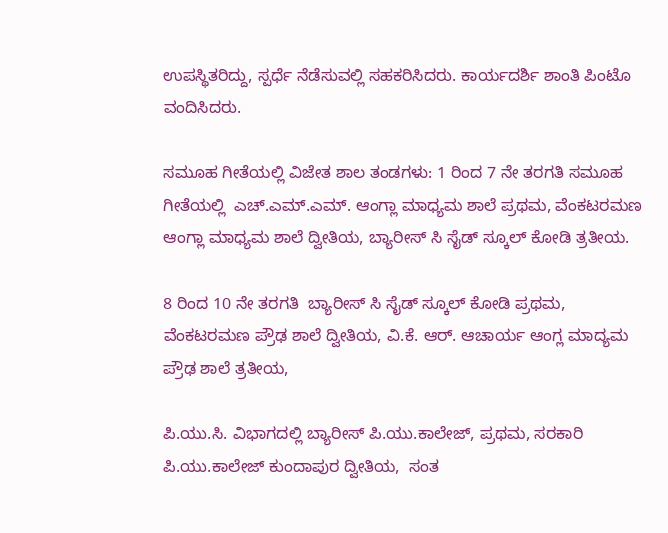ಉಪಸ್ಥಿತರಿದ್ದು, ಸ್ಪರ್ಧೆ ನೆಡೆಸುವಲ್ಲಿ ಸಹಕರಿಸಿದರು. ಕಾರ್ಯದರ್ಶಿ ಶಾಂತಿ ಪಿಂಟೊ ವಂದಿಸಿದರು.

ಸಮೂಹ ಗೀತೆಯಲ್ಲಿ ವಿಜೇತ ಶಾಲ ತಂಡಗಳು: 1 ರಿಂದ 7 ನೇ ತರಗತಿ ಸಮೂಹ ಗೀತೆಯಲ್ಲಿ  ಎಚ್.ಎಮ್.ಎಮ್. ಆಂಗ್ಲಾ ಮಾಧ್ಯಮ ಶಾಲೆ ಪ್ರಥಮ, ವೆಂಕಟರಮಣ ಆಂಗ್ಲಾ ಮಾಧ್ಯಮ ಶಾಲೆ ದ್ವೀತಿಯ, ಬ್ಯಾರೀಸ್ ಸಿ ಸೈಡ್ ಸ್ಕೂಲ್ ಕೋಡಿ ತ್ರತೀಯ.

8 ರಿಂದ 10 ನೇ ತರಗತಿ  ಬ್ಯಾರೀಸ್ ಸಿ ಸೈಡ್ ಸ್ಕೂಲ್ ಕೋಡಿ ಪ್ರಥಮ, ವೆಂಕಟರಮಣ ಪ್ರೌಢ ಶಾಲೆ ದ್ವೀತಿಯ, ವಿ.ಕೆ. ಆರ್. ಆಚಾರ್ಯ ಆಂಗ್ಲ ಮಾದ್ಯಮ ಪ್ರೌಢ ಶಾಲೆ ತ್ರತೀಯ,

ಪಿ.ಯು.ಸಿ. ವಿಭಾಗದಲ್ಲಿ ಬ್ಯಾರೀಸ್ ಪಿ.ಯು.ಕಾಲೇಜ್, ಪ್ರಥಮ, ಸರಕಾರಿ ಪಿ.ಯು.ಕಾಲೇಜ್ ಕುಂದಾಪುರ ದ್ವೀತಿಯ,  ಸಂತ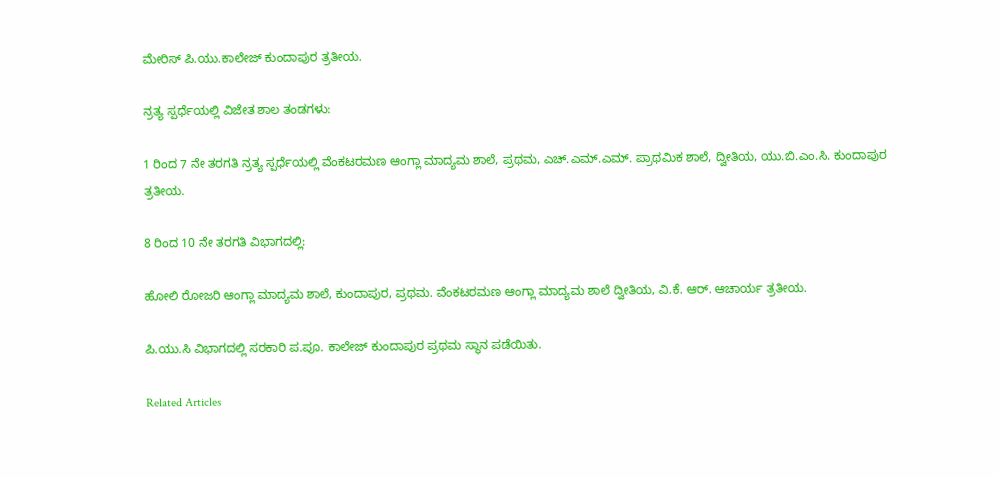ಮೇರಿಸ್ ಪಿ.ಯು.ಕಾಲೇಜ್ ಕುಂದಾಪುರ ತ್ರತೀಯ.

ನ್ರತ್ಯ ಸ್ಪರ್ಧೆಯಲ್ಲಿ ವಿಜೇತ ಶಾಲ ತಂಡಗಳು:

1 ರಿಂದ 7 ನೇ ತರಗತಿ ನ್ರತ್ಯ ಸ್ಪರ್ಧೆಯಲ್ಲಿ ವೆಂಕಟರಮಣ ಆಂಗ್ಲಾ ಮಾದ್ಯಮ ಶಾಲೆ, ಪ್ರಥಮ, ಎಚ್.ಎಮ್.ಎಮ್. ಪ್ರಾಥಮಿಕ ಶಾಲೆ, ದ್ವೀತಿಯ, ಯು.ಬಿ.ಎಂ.ಸಿ. ಕುಂದಾಪುರ  ತ್ರತೀಯ.

8 ರಿಂದ 10 ನೇ ತರಗತಿ ವಿಭಾಗದಲ್ಲಿ:

ಹೋಲಿ ರೋಜರಿ ಆಂಗ್ಲಾ ಮಾದ್ಯಮ ಶಾಲೆ, ಕುಂದಾಪುರ, ಪ್ರಥಮ. ವೆಂಕಟರಮಣ ಆಂಗ್ಲಾ ಮಾದ್ಯಮ ಶಾಲೆ ದ್ವೀತಿಯ, ವಿ.ಕೆ. ಆರ್. ಆಚಾರ್ಯ ತ್ರತೀಯ.

ಪಿ.ಯು.ಸಿ ವಿಭಾಗದಲ್ಲಿ ಸರಕಾರಿ ಪ.ಪೂ. ಕಾಲೇಜ್ ಕುಂದಾಪುರ ಪ್ರಥಮ ಸ್ಥಾನ ಪಡೆಯಿತು.

Related Articles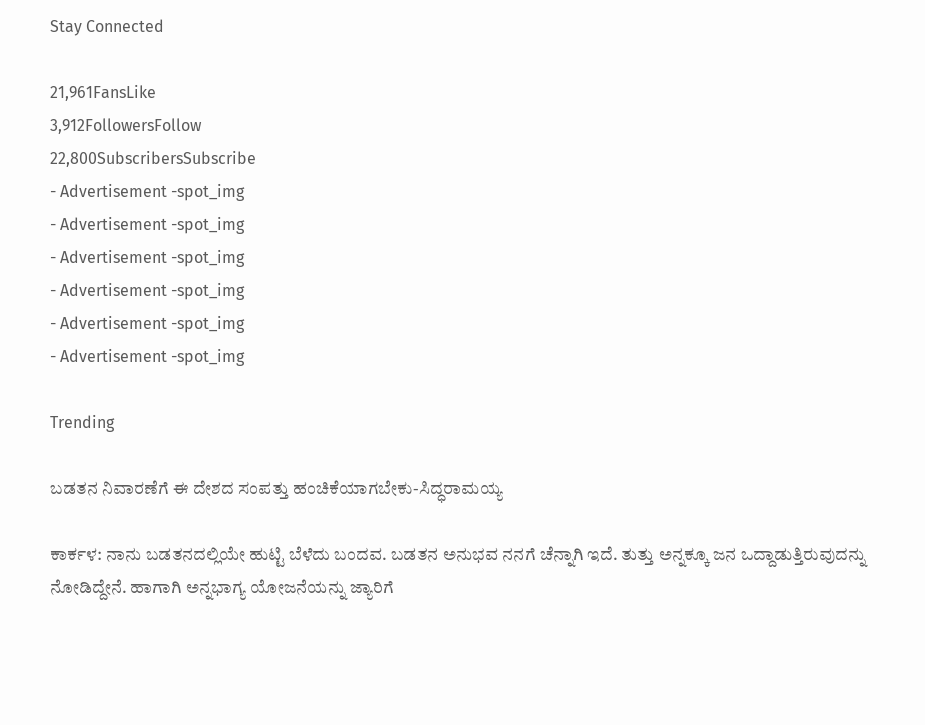Stay Connected

21,961FansLike
3,912FollowersFollow
22,800SubscribersSubscribe
- Advertisement -spot_img
- Advertisement -spot_img
- Advertisement -spot_img
- Advertisement -spot_img
- Advertisement -spot_img
- Advertisement -spot_img

Trending

ಬಡತನ ನಿವಾರಣೆಗೆ ಈ ದೇಶದ ಸಂಪತ್ತು ಹಂಚಿಕೆಯಾಗಬೇಕು-ಸಿದ್ಧರಾಮಯ್ಯ

ಕಾರ್ಕಳ: ನಾನು ಬಡತನದಲ್ಲಿಯೇ ಹುಟ್ಟಿ ಬೆಳೆದು ಬಂದವ. ಬಡತನ ಅನುಭವ ನನಗೆ ಚೆನ್ನಾಗಿ ಇದೆ. ತುತ್ತು ಅನ್ನಕ್ಕೂ ಜನ ಒದ್ದಾಡುತ್ತಿರುವುದನ್ನು ನೋಡಿದ್ದೇನೆ. ಹಾಗಾಗಿ ಅನ್ನಭಾಗ್ಯ ಯೋಜನೆಯನ್ನು ಜ್ಯಾರಿಗೆ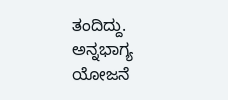ತಂದಿದ್ದು. ಅನ್ನಭಾಗ್ಯ ಯೋಜನೆ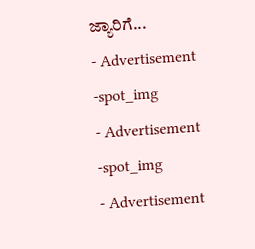ಜ್ಯಾರಿಗೆ...
- Advertisement -spot_img
- Advertisement -spot_img
- Advertisement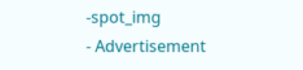-spot_img
- Advertisement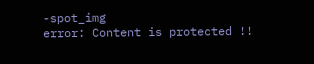-spot_img
error: Content is protected !!